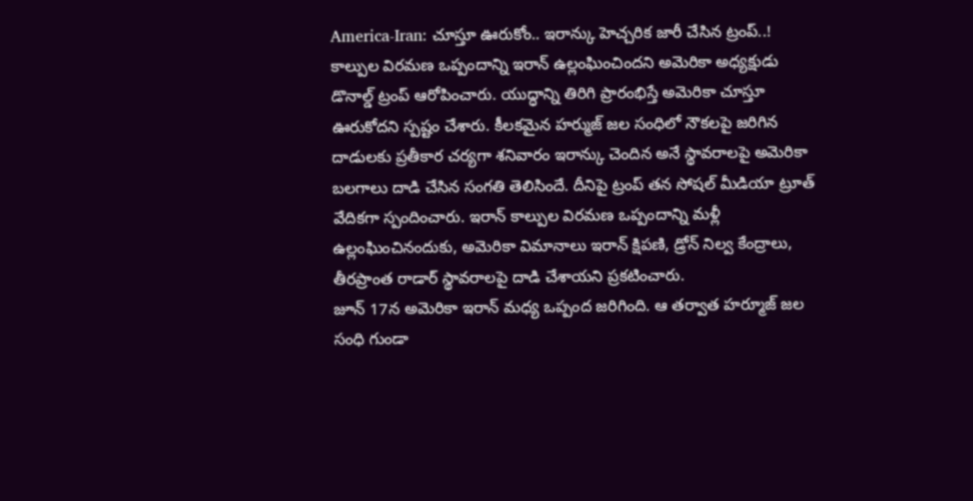America-Iran: చూస్తూ ఊరుకోం.. ఇరాన్కు హెచ్చరిక జారీ చేసిన ట్రంప్..!
కాల్పుల విరమణ ఒప్పందాన్ని ఇరాన్ ఉల్లంఘించిందని అమెరికా అధ్యక్షుడు డొనాల్డ్ ట్రంప్ ఆరోపించారు. యుద్ధాన్ని తిరిగి ప్రారంభిస్తే అమెరికా చూస్తూ ఊరుకోదని స్పష్టం చేశారు. కీలకమైన హర్ముజ్ జల సంధిలో నౌకలపై జరిగిన దాడులకు ప్రతీకార చర్యగా శనివారం ఇరాన్కు చెందిన అనే స్థావరాలపై అమెరికా బలగాలు దాడి చేసిన సంగతి తెలిసిందే. దీనిపై ట్రంప్ తన సోషల్ మీడియా ట్రూత్ వేదికగా స్పందించారు. ఇరాన్ కాల్పుల విరమణ ఒప్పందాన్ని మళ్లీ ఉల్లంఘించినందుకు, అమెరికా విమానాలు ఇరాన్ క్షిపణి, డ్రోన్ నిల్వ కేంద్రాలు, తీరప్రాంత రాడార్ స్థావరాలపై దాడి చేశాయని ప్రకటించారు.
జూన్ 17న అమెరికా ఇరాన్ మధ్య ఒప్పంద జరిగింది. ఆ తర్వాత హర్మూజ్ జల సంధి గుండా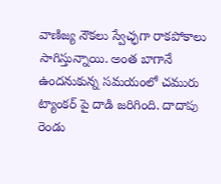వాణిజ్య నౌకలు స్వేచ్ఛగా రాకపోకాలు సాగిస్తున్నాయి. అంత బాగానే ఉందనుకున్న సమయంలో చమురు ట్యాంకర్ పై దాడి జరిగింది. దాదాపు రెండు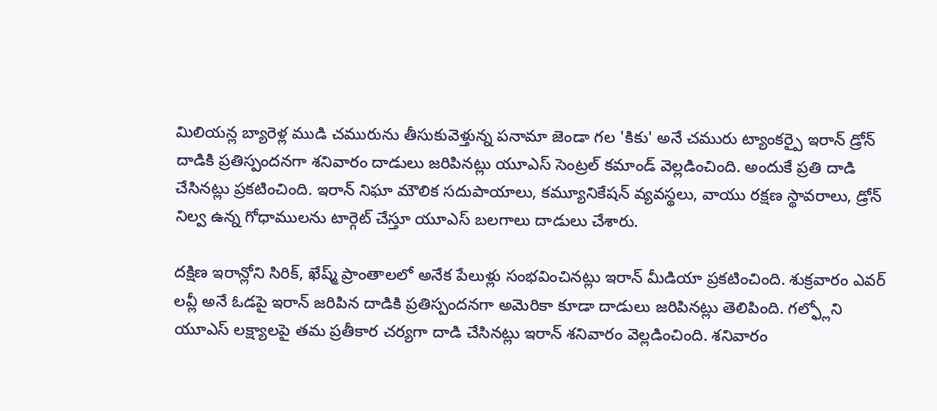మిలియన్ల బ్యారెళ్ల ముడి చమురును తీసుకువెళ్తున్న పనామా జెండా గల 'కికు' అనే చమురు ట్యాంకర్పై ఇరాన్ డ్రోన్ దాడికి ప్రతిస్పందనగా శనివారం దాడులు జరిపినట్లు యూఎస్ సెంట్రల్ కమాండ్ వెల్లడించింది. అందుకే ప్రతి దాడి చేసినట్లు ప్రకటించింది. ఇరాన్ నిఘా మౌలిక సదుపాయాలు, కమ్యూనికేషన్ వ్యవస్థలు, వాయు రక్షణ స్థావరాలు, డ్రోన్ నిల్వ ఉన్న గోధాములను టార్గెట్ చేస్తూ యూఎస్ బలగాలు దాడులు చేశారు.

దక్షిణ ఇరాన్లోని సిరిక్, ఖేష్మ్ ప్రాంతాలలో అనేక పేలుళ్లు సంభవించినట్లు ఇరాన్ మీడియా ప్రకటించింది. శుక్రవారం ఎవర్ లవ్లీ అనే ఓడపై ఇరాన్ జరిపిన దాడికి ప్రతిస్పందనగా అమెరికా కూడా దాడులు జరిపినట్లు తెలిపింది. గల్ఫ్లోని యూఎస్ లక్ష్యాలపై తమ ప్రతీకార చర్యగా దాడి చేసినట్లు ఇరాన్ శనివారం వెల్లడించింది. శనివారం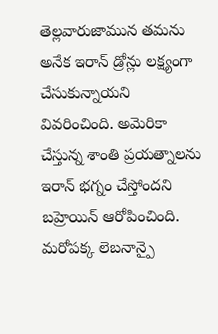తెల్లవారుజామున తమను అనేక ఇరాన్ డ్రోన్లు లక్ష్యంగా చేసుకున్నాయని వివరించింది. అమెరికా చేస్తున్న శాంతి ప్రయత్నాలను ఇరాన్ భగ్నం చేస్తోందని బహ్రెయిన్ ఆరోపించింది.
మరోపక్క లెబనాన్పై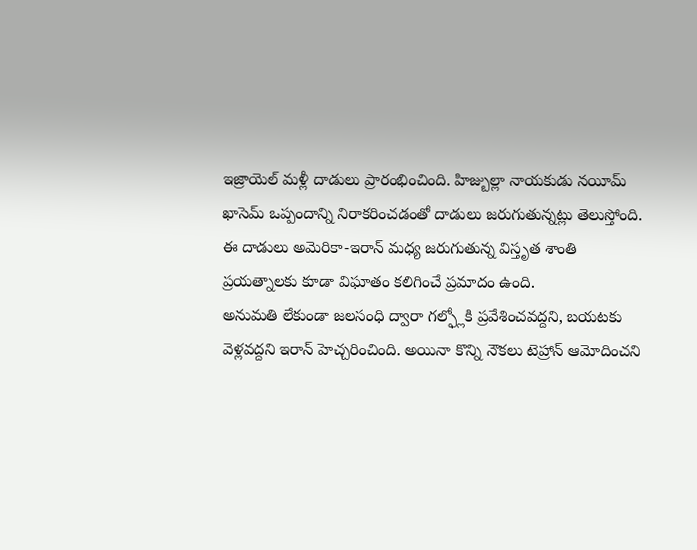ఇజ్రాయెల్ మళ్లీ దాడులు ప్రారంభించింది. హిజ్బుల్లా నాయకుడు నయీమ్ ఖాసెమ్ ఒప్పందాన్ని నిరాకరించడంతో దాడులు జరుగుతున్నట్లు తెలుస్తోంది. ఈ దాడులు అమెరికా-ఇరాన్ మధ్య జరుగుతున్న విస్తృత శాంతి ప్రయత్నాలకు కూడా విఘాతం కలిగించే ప్రమాదం ఉంది.
అనుమతి లేకుండా జలసంధి ద్వారా గల్ఫ్లోకి ప్రవేశించవద్దని, బయటకు వెళ్లవద్దని ఇరాన్ హెచ్చరించింది. అయినా కొన్ని నౌకలు టెహ్రాన్ ఆమోదించని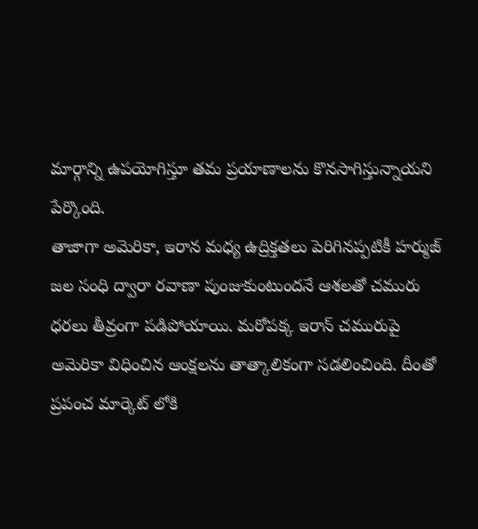మార్గాన్ని ఉపయోగిస్తూ తమ ప్రయాణాలను కొనసాగిస్తున్నాయని పేర్కొంది.
తాజాగా అమెరికా, ఇరాన మధ్య ఉద్రిక్తతలు పెరిగినప్పటికీ హర్ముజ్ జల సంధి ద్వారా రవాణా పుంజుకుంటుందనే ఆశలతో చమురు ధరలు తీవ్రంగా పడిపోయాయి. మరోపక్క ఇరాన్ చమురుపై అమెరికా విధించిన ఆంక్షలను తాత్కాలికంగా సడలించింది. దీంతో ప్రపంచ మార్కెట్ లోకి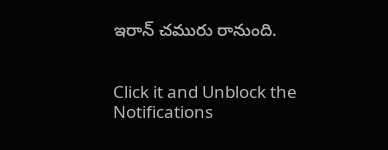ఇరాన్ చమురు రానుంది.


Click it and Unblock the Notifications